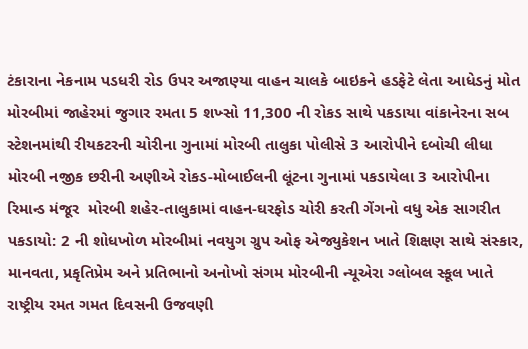ટંકારાના નેકનામ પડધરી રોડ ઉપર અજાણ્યા વાહન ચાલકે બાઇકને હડફેટે લેતા આધેડનું મોત મોરબીમાં જાહેરમાં જુગાર રમતા 5 શખ્સો 11,300 ની રોકડ સાથે પકડાયા વાંકાનેરના સબ સ્ટેશનમાંથી રીયકટરની ચોરીના ગુનામાં મોરબી તાલુકા પોલીસે 3 આરોપીને દબોચી લીધા મોરબી નજીક છરીની અણીએ રોકડ-મોબાઈલની લૂંટના ગુનામાં પકડાયેલા 3 આરોપીના રિમાન્ડ મંજૂર  મોરબી શહેર-તાલુકામાં વાહન-ઘરફોડ ચોરી કરતી ગેંગનો વધુ એક સાગરીત પકડાયો: 2 ની શોધખોળ મોરબીમાં નવયુગ ગ્રુપ ઓફ એજ્યુકેશન ખાતે શિક્ષણ સાથે સંસ્કાર, માનવતા, પ્રકૃતિપ્રેમ અને પ્રતિભાનો અનોખો સંગમ મોરબીની ન્યૂએરા ગ્લોબલ સ્કૂલ ખાતે રાષ્ટ્રીય રમત ગમત દિવસની ઉજવણી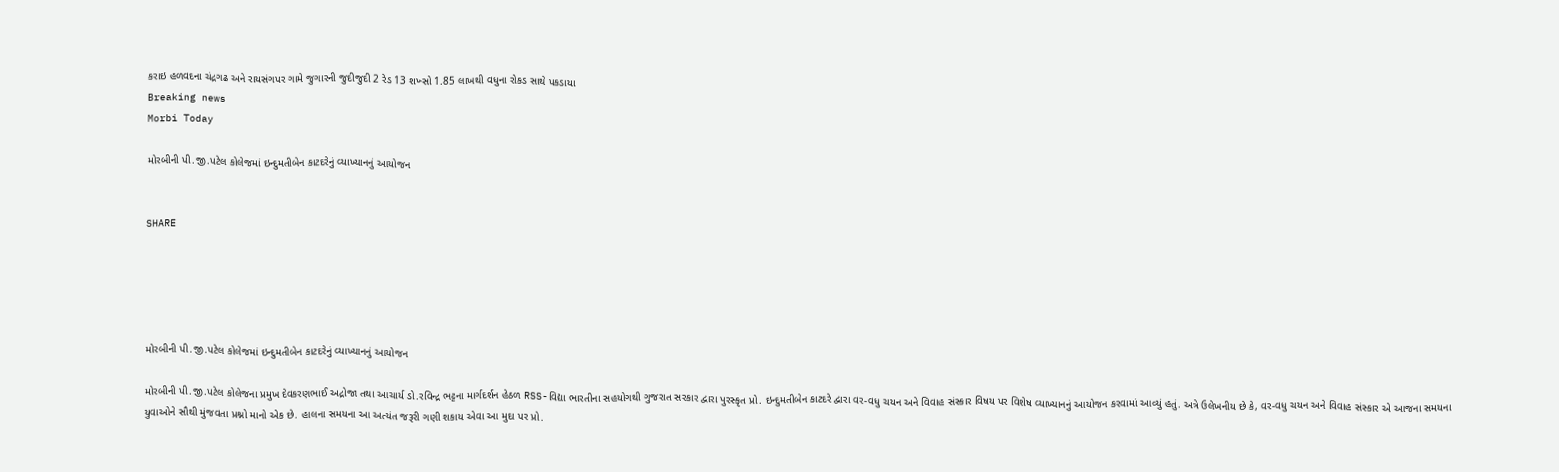કરાઇ હળવદના ચંદ્રગઢ અને રાયસંગપર ગામે જુગારની જુદીજુદી 2 રેડ 13 શખ્સો 1.85 લાખથી વધુના રોકડ સાથે પકડાયા
Breaking news
Morbi Today

મોરબીની પી.જી.પટેલ કોલેજમાં ઇન્દુમતીબેન કાટદરેનું વ્યાખ્યાનનું આયોજન


SHARE





મોરબીની પી.જી.પટેલ કોલેજમાં ઇન્દુમતીબેન કાટદરેનું વ્યાખ્યાનનું આયોજન

મોરબીની પી.જી.પટેલ કોલેજના પ્રમુખ દેવકરણભાઈ અદ્રોજા તથા આચાર્ય ડો.રવિન્દ્ર ભટ્ટના માર્ગદર્શન હેઠળ RSS-વિદ્યા ભારતીના સહયોગથી ગુજરાત સરકાર દ્વારા પુરસ્કૃત પ્રો. ઇન્દુમતીબેન કાટદરે દ્વારા વર-વધુ ચયન અને વિવાહ સંસ્કાર વિષય પર વિશેષ વ્યાખ્યાનનું આયોજન કરવામાં આવ્યું હતું. અત્રે ઉલેખનીય છે કે, વર-વધુ ચયન અને વિવાહ સંસ્કાર એ આજના સમયના યુવાઓને સૌથી મુંજવતા પ્રશ્નો માનો એક છે. હાલના સમયના આ અત્યંત જરૂરી ગણી શકાય એવા આ મુદા પર પ્રો.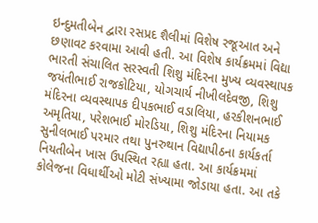ઇન્દુમતીબેન દ્વારા રસપ્રદ શૈલીમાં વિશેષ રજૂઆત અને છણાવટ કરવામા આવી હતી. આ વિશેષ કાર્યક્રમમાં વિદ્યા ભારતી સંચાલિત સરસ્વતી શિશુ મંદિરના મુખ્ય વ્યવસ્થાપક જયંતીભાઈ રાજકોટિયા, યોગચાર્ય નીખીલદેવજી, શિશુ મંદિરના વ્યવસ્થાપક દીપકભાઈ વડાલિયા, હરકીશનભાઈ અમૃતિયા, પરેશભાઈ મોરડિયા, શિશુ મંદિરના નિયામક સુનીલભાઈ પરમાર તથા પુનરુથાન વિદ્યાપીઠના કાર્યકર્તા નિયતીબેન ખાસ ઉપસ્થિત રહ્યા હતા. આ કાર્યક્રમમાં કોલેજના વિધાર્થીઓ મોટી સંખ્યામા જોડાયા હતા. આ તકે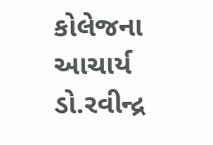કોલેજના આચાર્ય ડો.રવીન્દ્ર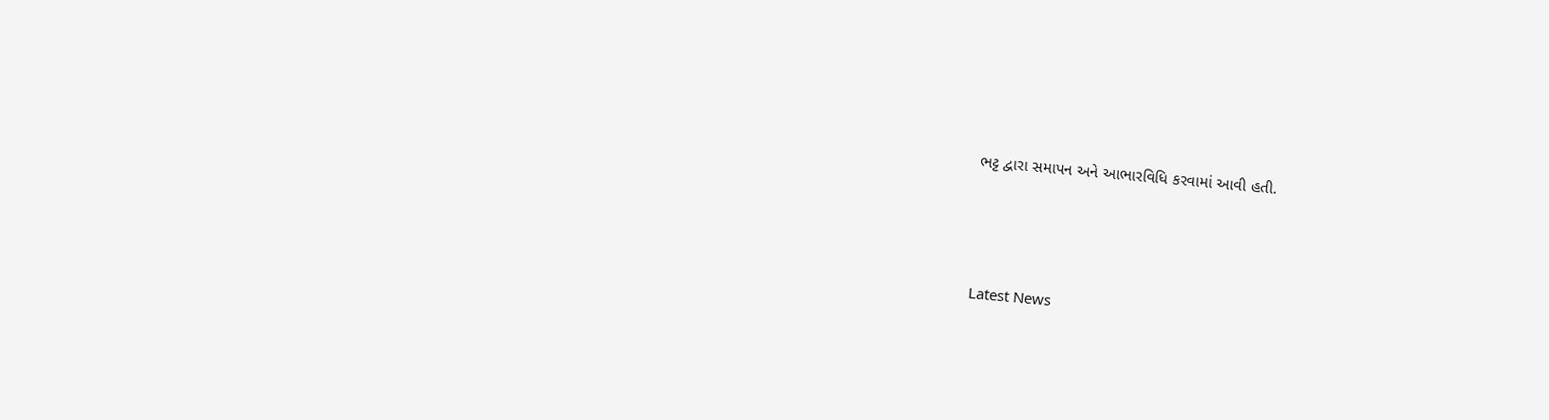ભટ્ટ દ્વારા સમાપન અને આભારવિધિ કરવામાં આવી હતી.




Latest News